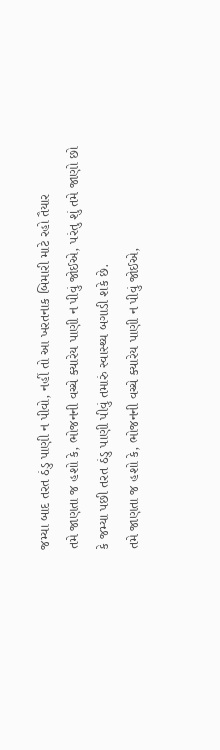જમ્યા બાદ તરત ઠંડુ પાણી ન પીવો, નહીં તો આ ખરતનાક બિમારી માટે રહો તૈયાર
તમે જાણતા જ હશો કે, ભોજનની વચ્ચે ક્યારેય પાણી ન પીવું જોઈએ, પરંતુ શું તમે જાણો છો કે જમ્યા પછી તરત ઠંડુ પાણી પીવું તમારું સ્વાસ્થ્ય બગાડી શકે છે.
તમે જાણતા જ હશો કે, ભોજનની વચ્ચે ક્યારેય પાણી ન પીવું જોઈએ,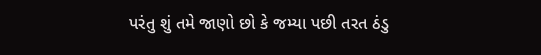પરંતુ શું તમે જાણો છો કે જમ્યા પછી તરત ઠંડુ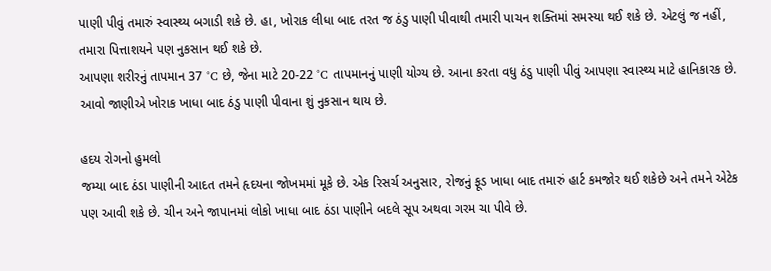પાણી પીવું તમારું સ્વાસ્થ્ય બગાડી શકે છે. હા, ખોરાક લીધા બાદ તરત જ ઠંડુ પાણી પીવાથી તમારી પાચન શક્તિમાં સમસ્યા થઈ શકે છે. એટલું જ નહીં, તમારા પિત્તાશયને પણ નુકસાન થઈ શકે છે.
આપણા શરીરનું તાપમાન 37 °C છે, જેના માટે 20-22 °C તાપમાનનું પાણી યોગ્ય છે. આના કરતા વધુ ઠંડુ પાણી પીવું આપણા સ્વાસ્થ્ય માટે હાનિકારક છે. આવો જાણીએ ખોરાક ખાધા બાદ ઠંડુ પાણી પીવાના શું નુકસાન થાય છે.

હદય રોગનો હુમલો
જમ્યા બાદ ઠંડા પાણીની આદત તમને હૃદયના જોખમમાં મૂકે છે. એક રિસર્ચ અનુસાર, રોજનું ફૂડ ખાધા બાદ તમારું હાર્ટ કમજોર થઈ શકેછે અને તમને એટેક પણ આવી શકે છે. ચીન અને જાપાનમાં લોકો ખાધા બાદ ઠંડા પાણીને બદલે સૂપ અથવા ગરમ ચા પીવે છે.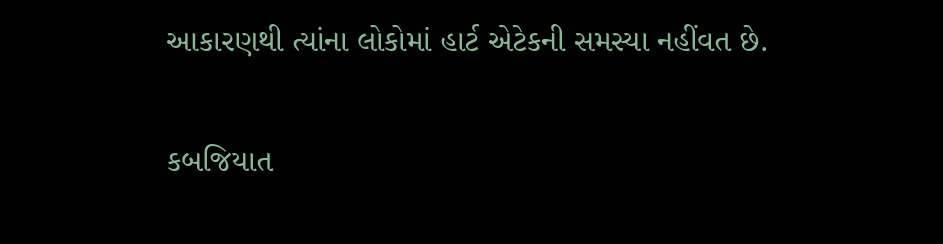આકારણથી ત્યાંના લોકોમાં હાર્ટ એટેકની સમસ્યા નહીંવત છે.

કબજિયાત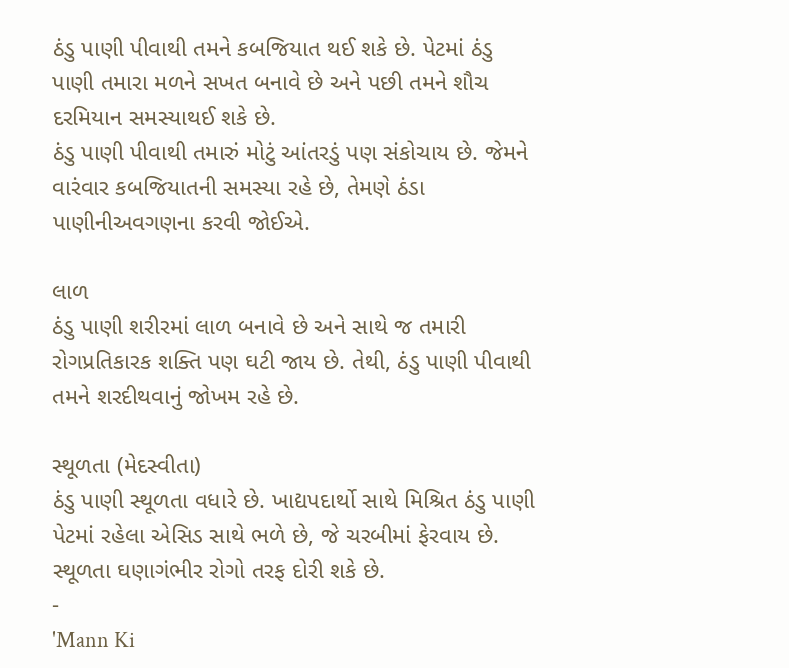ઠંડુ પાણી પીવાથી તમને કબજિયાત થઈ શકે છે. પેટમાં ઠંડુ પાણી તમારા મળને સખત બનાવે છે અને પછી તમને શૌચ દરમિયાન સમસ્યાથઈ શકે છે.
ઠંડુ પાણી પીવાથી તમારું મોટું આંતરડું પણ સંકોચાય છે. જેમને વારંવાર કબજિયાતની સમસ્યા રહે છે, તેમણે ઠંડા પાણીનીઅવગણના કરવી જોઈએ.

લાળ
ઠંડુ પાણી શરીરમાં લાળ બનાવે છે અને સાથે જ તમારી રોગપ્રતિકારક શક્તિ પણ ઘટી જાય છે. તેથી, ઠંડુ પાણી પીવાથી તમને શરદીથવાનું જોખમ રહે છે.

સ્થૂળતા (મેદસ્વીતા)
ઠંડુ પાણી સ્થૂળતા વધારે છે. ખાદ્યપદાર્થો સાથે મિશ્રિત ઠંડુ પાણી પેટમાં રહેલા એસિડ સાથે ભળે છે, જે ચરબીમાં ફેરવાય છે. સ્થૂળતા ઘણાગંભીર રોગો તરફ દોરી શકે છે.
-
'Mann Ki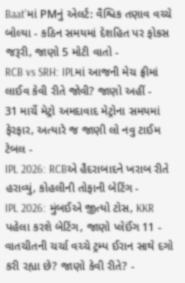Baat'માં PMનું એલર્ટ: વૈશ્વિક તણાવ વચ્ચે બોલ્યા - કઠિન સમયમાં દેશહિત પર ફોકસ જરૂરી, જાણો 5 મોટી વાતો -
RCB vs SRH: IPLમાં આજની મેચ ફ્રીમાં લાઈવ કેવી રીતે જોવી? જાણો અહીં -
31 માર્ચે મેટ્રો અમદાવાદ મેટ્રોના સમયમાં ફેરફાર, અત્યારે જ જાણી લો નવુ ટાઈમ ટેબલ -
IPL 2026: RCBએ હૈદરાબાદને ખરાબ રીતે હરાવ્યું, કોહલીની તોફાની બેટિંગ -
IPL 2026: મુંબઈએ જીત્યો ટોસ, KKR પહેલા કરશે બેટિંગ, જાણો પ્લેઈંગ 11 -
વાતચીતની ચર્ચા વચ્ચે ટ્રમ્પ ઈરાન સાથે દગો કરી રહ્યા છે? જાણો કેવી રીતે? -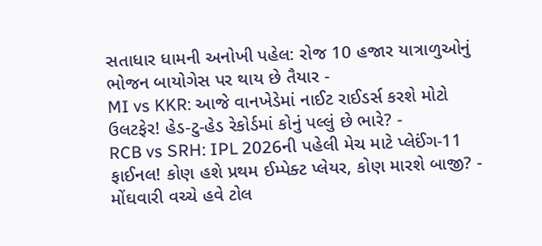સતાધાર ધામની અનોખી પહેલ: રોજ 10 હજાર યાત્રાળુઓનું ભોજન બાયોગેસ પર થાય છે તૈયાર -
MI vs KKR: આજે વાનખેડેમાં નાઈટ રાઈડર્સ કરશે મોટો ઉલટફેર! હેડ-ટુ-હેડ રેકોર્ડમાં કોનું પલ્લું છે ભારે? -
RCB vs SRH: IPL 2026ની પહેલી મેચ માટે પ્લેઈંગ-11 ફાઈનલ! કોણ હશે પ્રથમ ઈમ્પેક્ટ પ્લેયર, કોણ મારશે બાજી? -
મોંઘવારી વચ્ચે હવે ટોલ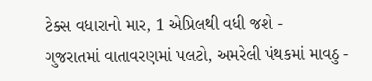ટેક્સ વધારાનો માર, 1 એપ્રિલથી વધી જશે -
ગુજરાતમાં વાતાવરણમાં પલટો, અમરેલી પંથકમાં માવઠુ -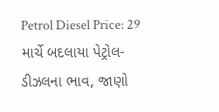Petrol Diesel Price: 29 માર્ચે બદલાયા પેટ્રોલ-ડીઝલના ભાવ, જાણો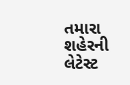તમારા શહેરની લેટેસ્ટ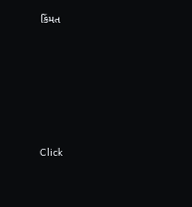કિંમત






Click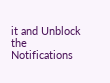it and Unblock the Notifications